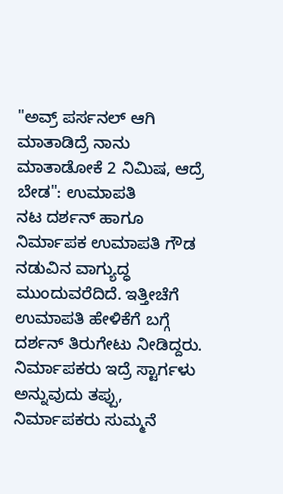"ಅವ್ರ್ ಪರ್ಸನಲ್ ಆಗಿ ಮಾತಾಡಿದ್ರೆ ನಾನು ಮಾತಾಡೋಕೆ 2 ನಿಮಿಷ, ಆದ್ರೆ ಬೇಡ": ಉಮಾಪತಿ
ನಟ ದರ್ಶನ್ ಹಾಗೂ ನಿರ್ಮಾಪಕ ಉಮಾಪತಿ ಗೌಡ ನಡುವಿನ ವಾಗ್ಯುದ್ಧ ಮುಂದುವರೆದಿದೆ. ಇತ್ತೀಚೆಗೆ ಉಮಾಪತಿ ಹೇಳಿಕೆಗೆ ಬಗ್ಗೆ ದರ್ಶನ್ ತಿರುಗೇಟು ನೀಡಿದ್ದರು. ನಿರ್ಮಾಪಕರು ಇದ್ರೆ ಸ್ಟಾರ್ಗಳು ಅನ್ನುವುದು ತಪ್ಪು, ನಿರ್ಮಾಪಕರು ಸುಮ್ಮನೆ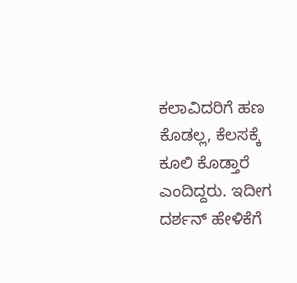ಕಲಾವಿದರಿಗೆ ಹಣ ಕೊಡಲ್ಲ, ಕೆಲಸಕ್ಕೆ ಕೂಲಿ ಕೊಡ್ತಾರೆ ಎಂದಿದ್ದರು. ಇದೀಗ ದರ್ಶನ್ ಹೇಳಿಕೆಗೆ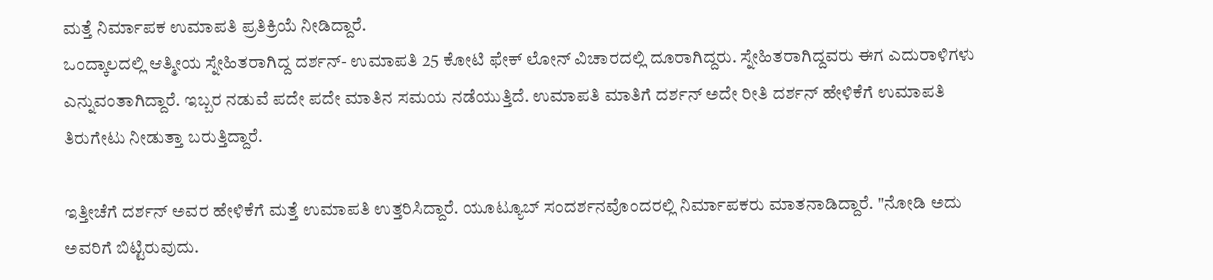ಮತ್ತೆ ನಿರ್ಮಾಪಕ ಉಮಾಪತಿ ಪ್ರತಿಕ್ರಿಯೆ ನೀಡಿದ್ದಾರೆ.
ಒಂದ್ಕಾಲದಲ್ಲಿ ಆತ್ಮೀಯ ಸ್ನೇಹಿತರಾಗಿದ್ದ ದರ್ಶನ್- ಉಮಾಪತಿ 25 ಕೋಟಿ ಫೇಕ್ ಲೋನ್ ವಿಚಾರದಲ್ಲಿ ದೂರಾಗಿದ್ದರು. ಸ್ನೇಹಿತರಾಗಿದ್ದವರು ಈಗ ಎದುರಾಳಿಗಳು ಎನ್ನುವಂತಾಗಿದ್ದಾರೆ. ಇಬ್ಬರ ನಡುವೆ ಪದೇ ಪದೇ ಮಾತಿನ ಸಮಯ ನಡೆಯುತ್ತಿದೆ. ಉಮಾಪತಿ ಮಾತಿಗೆ ದರ್ಶನ್ ಅದೇ ರೀತಿ ದರ್ಶನ್ ಹೇಳಿಕೆಗೆ ಉಮಾಪತಿ ತಿರುಗೇಟು ನೀಡುತ್ತಾ ಬರುತ್ತಿದ್ದಾರೆ.

ಇತ್ತೀಚೆಗೆ ದರ್ಶನ್ ಅವರ ಹೇಳಿಕೆಗೆ ಮತ್ತೆ ಉಮಾಪತಿ ಉತ್ತರಿಸಿದ್ದಾರೆ. ಯೂಟ್ಯೂಬ್ ಸಂದರ್ಶನವೊಂದರಲ್ಲಿ ನಿರ್ಮಾಪಕರು ಮಾತನಾಡಿದ್ದಾರೆ. "ನೋಡಿ ಅದು ಅವರಿಗೆ ಬಿಟ್ಟಿರುವುದು.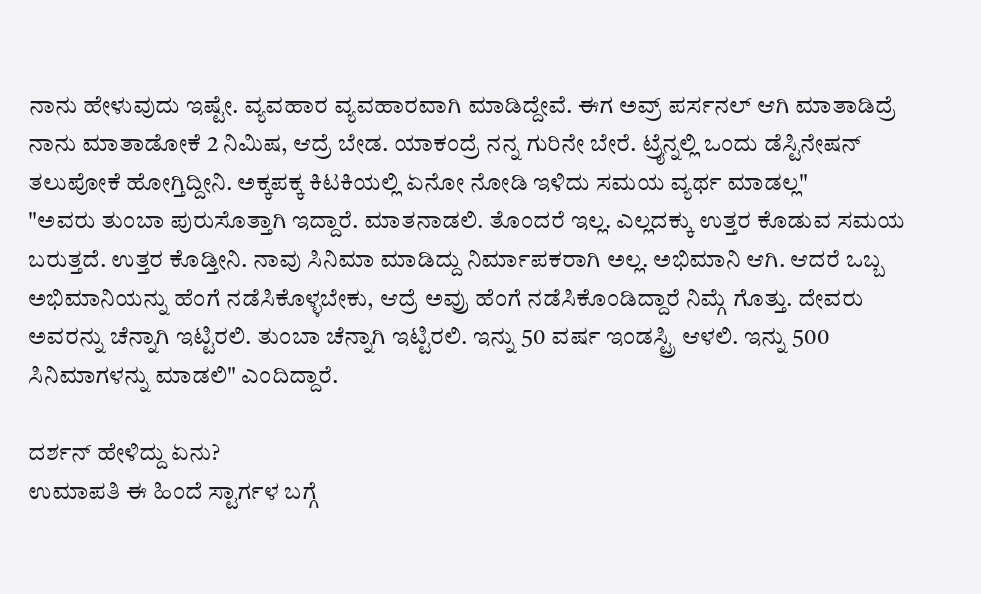ನಾನು ಹೇಳುವುದು ಇಷ್ಟೇ. ವ್ಯವಹಾರ ವ್ಯವಹಾರವಾಗಿ ಮಾಡಿದ್ದೇವೆ. ಈಗ ಅವ್ರ್ ಪರ್ಸನಲ್ ಆಗಿ ಮಾತಾಡಿದ್ರೆ ನಾನು ಮಾತಾಡೋಕೆ 2 ನಿಮಿಷ, ಆದ್ರೆ ಬೇಡ. ಯಾಕಂದ್ರೆ ನನ್ನ ಗುರಿನೇ ಬೇರೆ. ಟ್ರೈನ್ನಲ್ಲಿ ಒಂದು ಡೆಸ್ಟಿನೇಷನ್ ತಲುಪೋಕೆ ಹೋಗ್ತಿದ್ದೀನಿ. ಅಕ್ಕಪಕ್ಕ ಕಿಟಕಿಯಲ್ಲಿ ಏನೋ ನೋಡಿ ಇಳಿದು ಸಮಯ ವ್ಯರ್ಥ ಮಾಡಲ್ಲ"
"ಅವರು ತುಂಬಾ ಪುರುಸೊತ್ತಾಗಿ ಇದ್ದಾರೆ. ಮಾತನಾಡಲಿ. ತೊಂದರೆ ಇಲ್ಲ. ಎಲ್ಲದಕ್ಕು ಉತ್ತರ ಕೊಡುವ ಸಮಯ ಬರುತ್ತದೆ. ಉತ್ತರ ಕೊಡ್ತೀನಿ. ನಾವು ಸಿನಿಮಾ ಮಾಡಿದ್ದು ನಿರ್ಮಾಪಕರಾಗಿ ಅಲ್ಲ. ಅಭಿಮಾನಿ ಆಗಿ. ಆದರೆ ಒಬ್ಬ ಅಭಿಮಾನಿಯನ್ನು ಹೆಂಗೆ ನಡೆಸಿಕೊಳ್ಳಬೇಕು, ಆದ್ರೆ ಅವ್ರು ಹೆಂಗೆ ನಡೆಸಿಕೊಂಡಿದ್ದಾರೆ ನಿಮ್ಗೆ ಗೊತ್ತು. ದೇವರು ಅವರನ್ನು ಚೆನ್ನಾಗಿ ಇಟ್ಟಿರಲಿ. ತುಂಬಾ ಚೆನ್ನಾಗಿ ಇಟ್ಟಿರಲಿ. ಇನ್ನು 50 ವರ್ಷ ಇಂಡಸ್ಟ್ರಿ ಆಳಲಿ. ಇನ್ನು 500 ಸಿನಿಮಾಗಳನ್ನು ಮಾಡಲಿ" ಎಂದಿದ್ದಾರೆ.

ದರ್ಶನ್ ಹೇಳಿದ್ದು ಏನು?
ಉಮಾಪತಿ ಈ ಹಿಂದೆ ಸ್ಟಾರ್ಗಳ ಬಗ್ಗೆ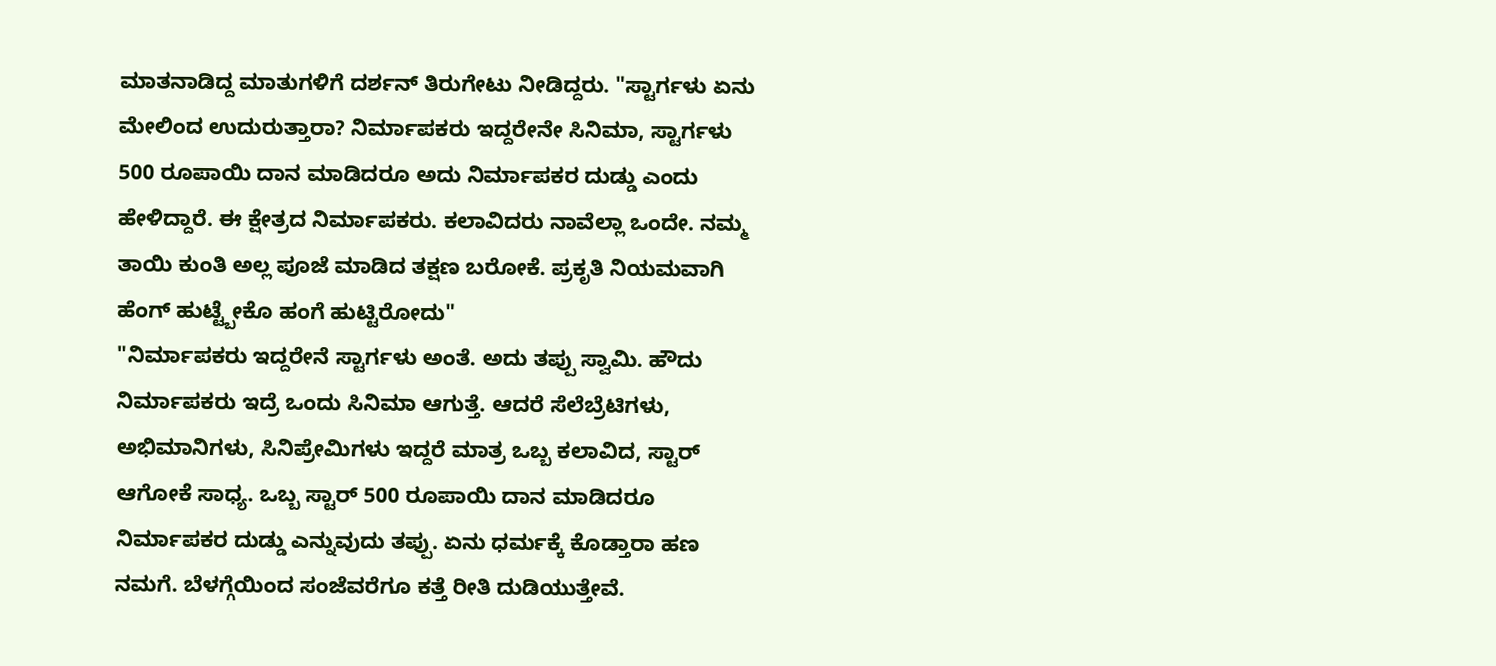ಮಾತನಾಡಿದ್ದ ಮಾತುಗಳಿಗೆ ದರ್ಶನ್ ತಿರುಗೇಟು ನೀಡಿದ್ದರು. "ಸ್ಟಾರ್ಗಳು ಏನು ಮೇಲಿಂದ ಉದುರುತ್ತಾರಾ? ನಿರ್ಮಾಪಕರು ಇದ್ದರೇನೇ ಸಿನಿಮಾ, ಸ್ಟಾರ್ಗಳು 500 ರೂಪಾಯಿ ದಾನ ಮಾಡಿದರೂ ಅದು ನಿರ್ಮಾಪಕರ ದುಡ್ಡು ಎಂದು ಹೇಳಿದ್ದಾರೆ. ಈ ಕ್ಷೇತ್ರದ ನಿರ್ಮಾಪಕರು. ಕಲಾವಿದರು ನಾವೆಲ್ಲಾ ಒಂದೇ. ನಮ್ಮ ತಾಯಿ ಕುಂತಿ ಅಲ್ಲ ಪೂಜೆ ಮಾಡಿದ ತಕ್ಷಣ ಬರೋಕೆ. ಪ್ರಕೃತಿ ನಿಯಮವಾಗಿ ಹೆಂಗ್ ಹುಟ್ಟ್ಬೇಕೊ ಹಂಗೆ ಹುಟ್ಟಿರೋದು"
"ನಿರ್ಮಾಪಕರು ಇದ್ದರೇನೆ ಸ್ಟಾರ್ಗಳು ಅಂತೆ. ಅದು ತಪ್ಪು ಸ್ವಾಮಿ. ಹೌದು ನಿರ್ಮಾಪಕರು ಇದ್ರೆ ಒಂದು ಸಿನಿಮಾ ಆಗುತ್ತೆ. ಆದರೆ ಸೆಲೆಬ್ರೆಟಿಗಳು, ಅಭಿಮಾನಿಗಳು, ಸಿನಿಪ್ರೇಮಿಗಳು ಇದ್ದರೆ ಮಾತ್ರ ಒಬ್ಬ ಕಲಾವಿದ, ಸ್ಟಾರ್ ಆಗೋಕೆ ಸಾಧ್ಯ. ಒಬ್ಬ ಸ್ಟಾರ್ 500 ರೂಪಾಯಿ ದಾನ ಮಾಡಿದರೂ ನಿರ್ಮಾಪಕರ ದುಡ್ಡು ಎನ್ನುವುದು ತಪ್ಪು. ಏನು ಧರ್ಮಕ್ಕೆ ಕೊಡ್ತಾರಾ ಹಣ ನಮಗೆ. ಬೆಳಗ್ಗೆಯಿಂದ ಸಂಜೆವರೆಗೂ ಕತ್ತೆ ರೀತಿ ದುಡಿಯುತ್ತೇವೆ.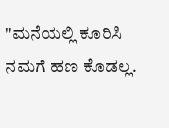"ಮನೆಯಲ್ಲಿ ಕೂರಿಸಿ ನಮಗೆ ಹಣ ಕೊಡಲ್ಲ.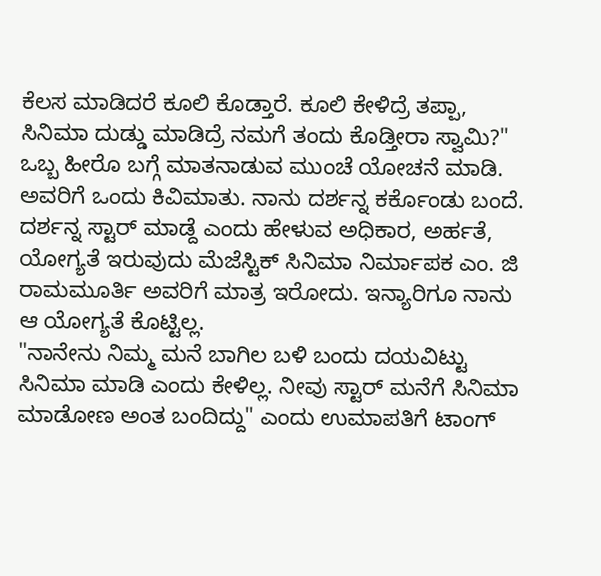ಕೆಲಸ ಮಾಡಿದರೆ ಕೂಲಿ ಕೊಡ್ತಾರೆ. ಕೂಲಿ ಕೇಳಿದ್ರೆ ತಪ್ಪಾ, ಸಿನಿಮಾ ದುಡ್ಡು ಮಾಡಿದ್ರೆ ನಮಗೆ ತಂದು ಕೊಡ್ತೀರಾ ಸ್ವಾಮಿ?" ಒಬ್ಬ ಹೀರೊ ಬಗ್ಗೆ ಮಾತನಾಡುವ ಮುಂಚೆ ಯೋಚನೆ ಮಾಡಿ. ಅವರಿಗೆ ಒಂದು ಕಿವಿಮಾತು. ನಾನು ದರ್ಶನ್ನ ಕರ್ಕೊಂಡು ಬಂದೆ. ದರ್ಶನ್ನ ಸ್ಟಾರ್ ಮಾಡ್ದೆ ಎಂದು ಹೇಳುವ ಅಧಿಕಾರ, ಅರ್ಹತೆ, ಯೋಗ್ಯತೆ ಇರುವುದು ಮೆಜೆಸ್ಟಿಕ್ ಸಿನಿಮಾ ನಿರ್ಮಾಪಕ ಎಂ. ಜಿ ರಾಮಮೂರ್ತಿ ಅವರಿಗೆ ಮಾತ್ರ ಇರೋದು. ಇನ್ಯಾರಿಗೂ ನಾನು ಆ ಯೋಗ್ಯತೆ ಕೊಟ್ಟಿಲ್ಲ.
"ನಾನೇನು ನಿಮ್ಮ ಮನೆ ಬಾಗಿಲ ಬಳಿ ಬಂದು ದಯವಿಟ್ಟು ಸಿನಿಮಾ ಮಾಡಿ ಎಂದು ಕೇಳಿಲ್ಲ. ನೀವು ಸ್ಟಾರ್ ಮನೆಗೆ ಸಿನಿಮಾ ಮಾಡೋಣ ಅಂತ ಬಂದಿದ್ದು" ಎಂದು ಉಮಾಪತಿಗೆ ಟಾಂಗ್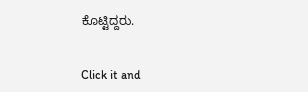ಕೊಟ್ಟಿದ್ದರು.


Click it and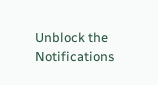Unblock the Notifications